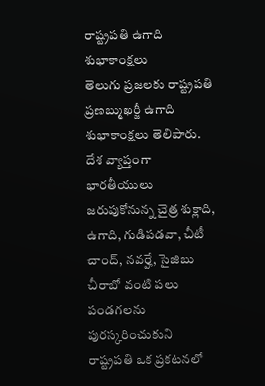రాష్ట్రపతి ఉగాది శుభాకాంక్షలు
తెలుగు ప్రజలకు రాష్ట్రపతి ప్రణబ్ముఖర్జీ ఉగాది శుభాకాంక్షలు తెలిపారు. దేశ వ్యాప్తంగా భారతీయులు జరుపుకోనున్న చైత్ర శుక్లాది, ఉగాది, గుడిపడవా, చీటీ చాంద్, నవర్హే, సైజిబు చీరాబో వంటి పలు పండగలను పురస్కరించుకుని రాష్ట్రపతి ఒక ప్రకటనలో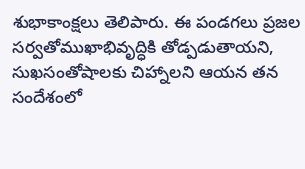శుభాకాంక్షలు తెలిపారు. ఈ పండగలు ప్రజల సర్వతోముఖాభివృద్ధికి తోడ్పడుతాయని, సుఖసంతోషాలకు చిహ్నాలని ఆయన తన సందేశంలో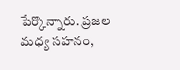పేర్కొన్నారు. ప్రజల మధ్య సహనం,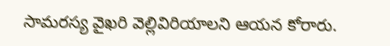సామరస్య వైఖరి వెల్లివిరియాలని ఆయన కోరారు.